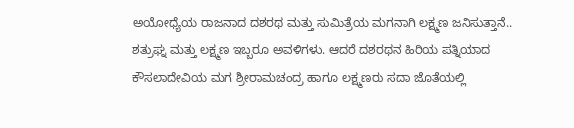ಅಯೋಧ್ಯೆಯ ರಾಜನಾದ ದಶರಥ ಮತ್ತು ಸುಮಿತ್ರೆಯ ಮಗನಾಗಿ ಲಕ್ಷ್ಮಣ ಜನಿಸುತ್ತಾನೆ.. ಶತ್ರುಘ್ನ ಮತ್ತು ಲಕ್ಷ್ಮಣ ಇಬ್ಬರೂ ಅವಳಿಗಳು. ಆದರೆ ದಶರಥನ ಹಿರಿಯ ಪತ್ನಿಯಾದ ಕೌಸಲಾದೇವಿಯ ಮಗ ಶ್ರೀರಾಮಚಂದ್ರ ಹಾಗೂ ಲಕ್ಷ್ಮಣರು ಸದಾ ಜೊತೆಯಲ್ಲಿ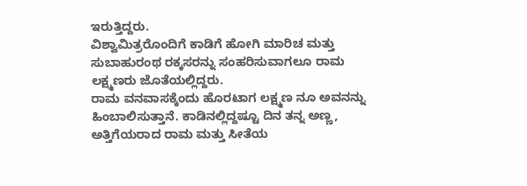ಇರುತ್ತಿದ್ದರು.
ವಿಶ್ವಾಮಿತ್ರರೊಂದಿಗೆ ಕಾಡಿಗೆ ಹೋಗಿ ಮಾರಿಚ ಮತ್ತು ಸುಬಾಹುರಂಥ ರಕ್ಕಸರನ್ನು ಸಂಹರಿಸುವಾಗಲೂ ರಾಮ ಲಕ್ಷ್ಮಣರು ಜೊತೆಯಲ್ಲಿದ್ದರು.
ರಾಮ ವನವಾಸಕ್ಕೆಂದು ಹೊರಟಾಗ ಲಕ್ಷ್ಮಣ ನೂ ಅವನನ್ನು ಹಿಂಬಾಲಿಸುತ್ತಾನೆ. ಕಾಡಿನಲ್ಲಿದ್ದಷ್ಟೂ ದಿನ ತನ್ನ ಅಣ್ಣ, ಅತ್ತಿಗೆಯರಾದ ರಾಮ ಮತ್ತು ಸೀತೆಯ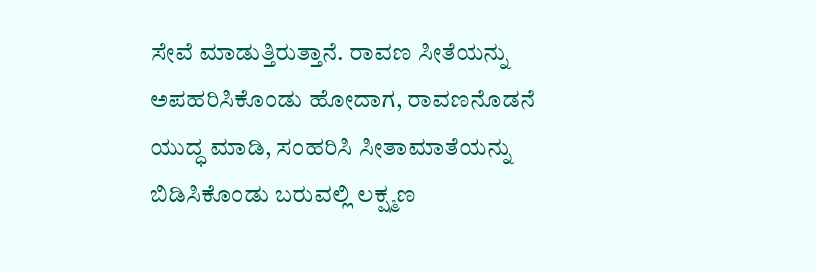ಸೇವೆ ಮಾಡುತ್ತಿರುತ್ತಾನೆ. ರಾವಣ ಸೀತೆಯನ್ನು ಅಪಹರಿಸಿಕೊಂಡು ಹೋದಾಗ, ರಾವಣನೊಡನೆ ಯುದ್ಧ ಮಾಡಿ, ಸಂಹರಿಸಿ ಸೀತಾಮಾತೆಯನ್ನು ಬಿಡಿಸಿಕೊಂಡು ಬರುವಲ್ಲಿ ಲಕ್ಷ್ಮಣ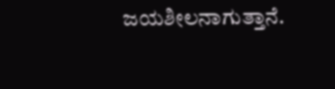ಜಯಶೀಲನಾಗುತ್ತಾನೆ.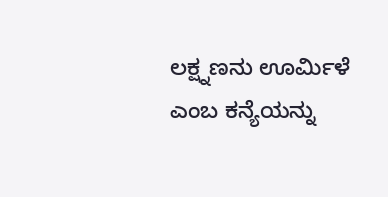ಲಕ್ಷ್ನಣನು ಊರ್ಮಿಳೆ ಎಂಬ ಕನ್ಯೆಯನ್ನು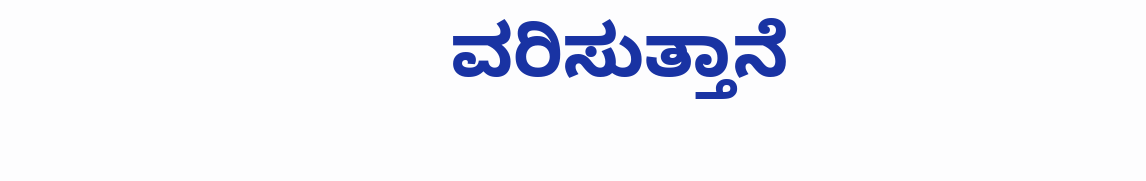ವರಿಸುತ್ತಾನೆ